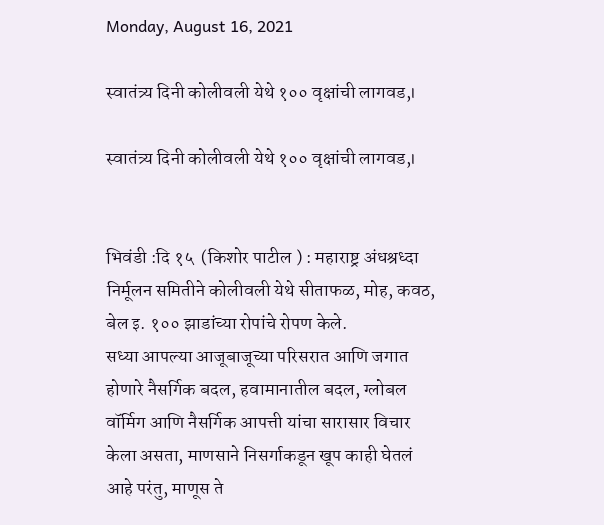Monday, August 16, 2021

स्वातंत्र्य दिनी कोलीवली येथे १०० वृक्षांची लागवड,।

स्वातंत्र्य दिनी कोलीवली येथे १०० वृक्षांची लागवड,।


भिवंडी :दि १५  (किशोर पाटील ) : महाराष्ट्र अंधश्रध्दा निर्मूलन समितीने कोलीवली येथे सीताफळ, मोह, कवठ, बेल इ. १०० झाडांच्या रोपांचे रोपण केले.
सध्या आपल्या आजूबाजूच्या परिसरात आणि जगात होणारे नैसर्गिक बदल, हवामानातील बदल, ग्लोबल वॉर्मिग आणि नैसर्गिक आपत्ती यांचा सारासार विचार केला असता, माणसाने निसर्गाकडून खूप काही घेतलं आहे परंतु, माणूस ते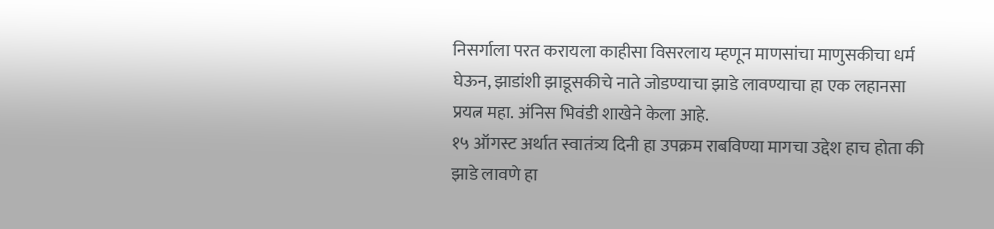निसर्गाला परत करायला काहीसा विसरलाय म्हणून माणसांचा माणुसकीचा धर्म घेऊन, झाडांशी झाडूसकीचे नाते जोडण्याचा झाडे लावण्याचा हा एक लहानसा प्रयत्न महा. अंनिस भिवंडी शाखेने केला आहे.
१५ ऑगस्ट अर्थात स्वातंत्र्य दिनी हा उपक्रम राबविण्या मागचा उद्देश हाच होता की झाडे लावणे हा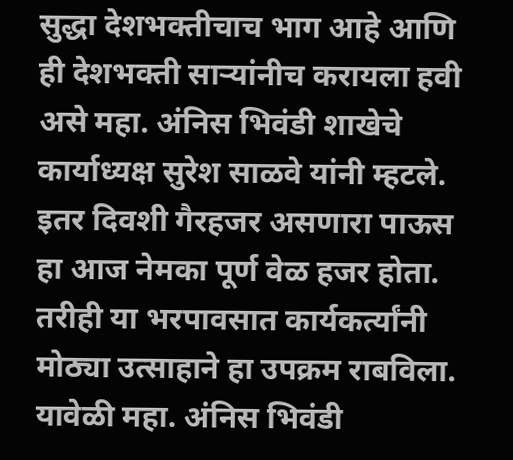सुद्धा देशभक्तीचाच भाग आहे आणि ही देशभक्ती साऱ्यांनीच करायला हवी असे महा. अंनिस भिवंडी शाखेचे कार्याध्यक्ष सुरेश साळवे यांनी म्हटले.
इतर दिवशी गैरहजर असणारा पाऊस हा आज नेमका पूर्ण वेळ हजर होता. तरीही या भरपावसात कार्यकर्त्यांनी मोठ्या उत्साहाने हा उपक्रम राबविला.
यावेळी महा. अंनिस भिवंडी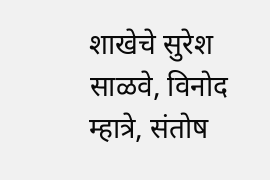शाखेचे सुरेश साळवे, विनोद म्हात्रे, संतोष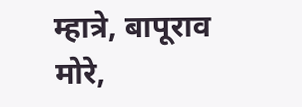म्हात्रे, बापूराव मोरे,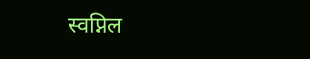स्वप्निल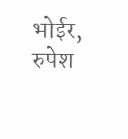भोईर, रुपेश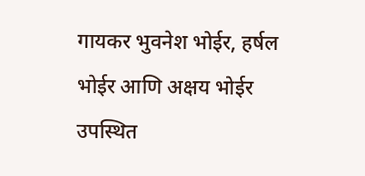गायकर भुवनेश भोईर, हर्षल भोईर आणि अक्षय भोईर उपस्थित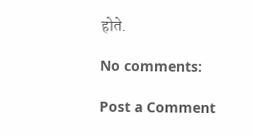होते.

No comments:

Post a Comment